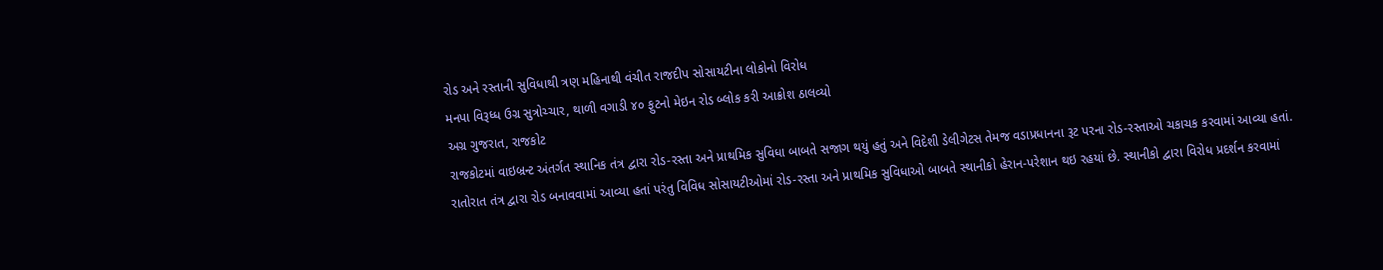રોડ અને રસ્તાની સુવિધાથી ત્રણ મહિનાથી વંચીત રાજદીપ સોસાયટીના લોકોનો વિરોધ
મનપા વિરૂધ્ધ ઉગ્ર સુત્રોચ્ચાર, થાળી વગાડી ૪૦ ફુટનો મેઇન રોડ બ્લોક કરી આક્રોશ ઠાલવ્યો
અગ્ર ગુજરાત, રાજકોટ
રાજકોટમાં વાઇબ્રન્ટ અંતર્ગત સ્થાનિક તંત્ર દ્વારા રોડ-રસ્તા અને પ્રાથમિક સુવિધા બાબતે સજાગ થયું હતું અને વિદેશી ડેલીગેટસ તેમજ વડાપ્રધાનના રૂટ પરના રોડ-રસ્તાઓ ચકાચક કરવામાં આવ્યા હતાં. રાતોરાત તંત્ર દ્વારા રોડ બનાવવામાં આવ્યા હતાં પરંતુ વિવિધ સોસાયટીઓમાં રોડ-રસ્તા અને પ્રાથમિક સુવિધાઓ બાબતે સ્થાનીકો હેરાન-પરેશાન થઇ રહયાં છે. સ્થાનીકો દ્વારા વિરોધ પ્રદર્શન કરવામાં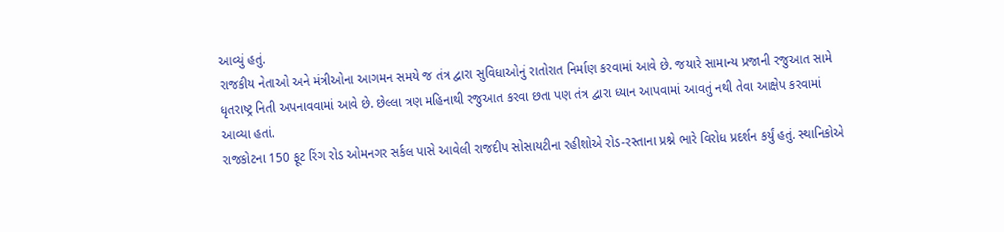આવ્યું હતું.
રાજકીય નેતાઓ અને મંત્રીઓના આગમન સમયે જ તંત્ર દ્વારા સુવિધાઓનું રાતોરાત નિર્માણ કરવામાં આવે છે. જયારે સામાન્ય પ્રજાની રજુઆત સામે ધૃતરાષ્ટ્ર નિતી અપનાવવામાં આવે છે. છેલ્લા ત્રણ મહિનાથી રજુઆત કરવા છતા પણ તંત્ર દ્વારા ધ્યાન આપવામાં આવતું નથી તેવા આક્ષેપ કરવામાં આવ્યા હતાં.
રાજકોટના 150 ફૂટ રિંગ રોડ ઓમનગર સર્કલ પાસે આવેલી રાજદીપ સોસાયટીના રહીશોએ રોડ-રસ્તાના પ્રશ્ને ભારે વિરોધ પ્રદર્શન કર્યું હતું. સ્થાનિકોએ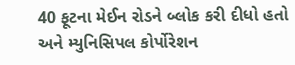40 ફૂટના મેઈન રોડને બ્લોક કરી દીધો હતો અને મ્યુનિસિપલ કોર્પોરેશન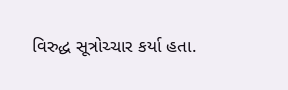વિરુદ્ધ સૂત્રોચ્ચાર કર્યા હતા.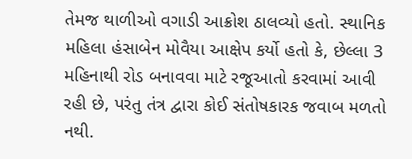તેમજ થાળીઓ વગાડી આક્રોશ ઠાલવ્યો હતો. સ્થાનિક મહિલા હંસાબેન મોવૈયા આક્ષેપ કર્યો હતો કે, છેલ્લા 3 મહિનાથી રોડ બનાવવા માટે રજૂઆતો કરવામાં આવી રહી છે, પરંતુ તંત્ર દ્વારા કોઈ સંતોષકારક જવાબ મળતો નથી.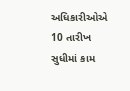અધિકારીઓએ 10 તારીખ સુધીમાં કામ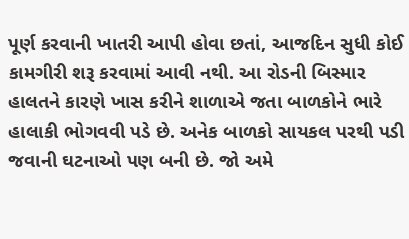પૂર્ણ કરવાની ખાતરી આપી હોવા છતાં, આજદિન સુધી કોઈ કામગીરી શરૂ કરવામાં આવી નથી. આ રોડની બિસ્માર હાલતને કારણે ખાસ કરીને શાળાએ જતા બાળકોને ભારે હાલાકી ભોગવવી પડે છે. અનેક બાળકો સાયકલ પરથી પડી જવાની ઘટનાઓ પણ બની છે. જો અમે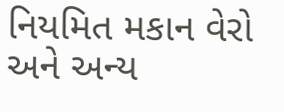નિયમિત મકાન વેરો અને અન્ય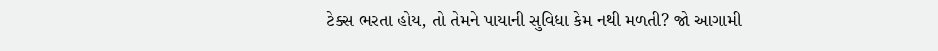ટેક્સ ભરતા હોય, તો તેમને પાયાની સુવિધા કેમ નથી મળતી? જો આગામી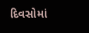દિવસોમાં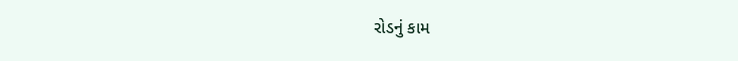રોડનું કામ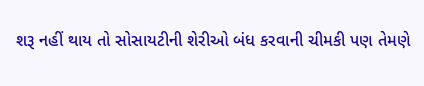શરૂ નહીં થાય તો સોસાયટીની શેરીઓ બંધ કરવાની ચીમકી પણ તેમણે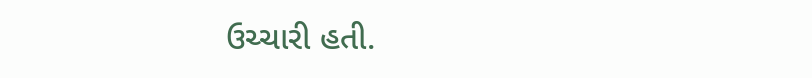ઉચ્ચારી હતી.